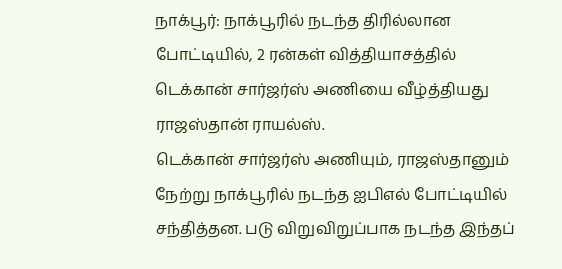நாக்பூர்: நாக்பூரில் நடந்த திரில்லான போட்டியில், 2 ரன்கள் வித்தியாசத்தில் டெக்கான் சார்ஜர்ஸ் அணியை வீழ்த்தியது ராஜஸ்தான் ராயல்ஸ்.
டெக்கான் சார்ஜர்ஸ் அணியும், ராஜஸ்தானும் நேற்று நாக்பூரில் நடந்த ஐபிஎல் போட்டியில் சந்தித்தன. படு விறுவிறுப்பாக நடந்த இந்தப்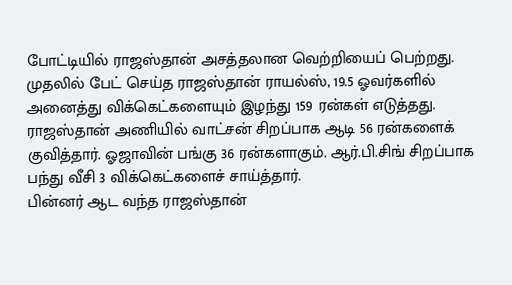போட்டியில் ராஜஸ்தான் அசத்தலான வெற்றியைப் பெற்றது.
முதலில் பேட் செய்த ராஜஸ்தான் ராயல்ஸ், 19.5 ஓவர்களில் அனைத்து விக்கெட்களையும் இழந்து 159 ரன்கள் எடுத்தது.
ராஜஸ்தான் அணியில் வாட்சன் சிறப்பாக ஆடி 56 ரன்களைக் குவித்தார். ஓஜாவின் பங்கு 36 ரன்களாகும். ஆர்.பி.சிங் சிறப்பாக பந்து வீசி 3 விக்கெட்களைச் சாய்த்தார்.
பின்னர் ஆட வந்த ராஜஸ்தான்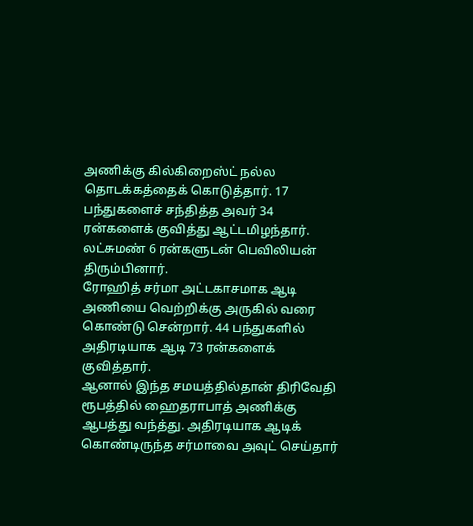அணிக்கு கில்கிறைஸ்ட் நல்ல தொடக்கத்தைக் கொடுத்தார். 17 பந்துகளைச் சந்தித்த அவர் 34 ரன்களைக் குவித்து ஆட்டமிழந்தார். லட்சுமண் 6 ரன்களுடன் பெவிலியன் திரும்பினார்.
ரோஹித் சர்மா அட்டகாசமாக ஆடி அணியை வெற்றிக்கு அருகில் வரை கொண்டு சென்றார். 44 பந்துகளில் அதிரடியாக ஆடி 73 ரன்களைக் குவித்தார்.
ஆனால் இந்த சமயத்தில்தான் திரிவேதி ரூபத்தில் ஹைதராபாத் அணிக்கு ஆபத்து வந்த்து. அதிரடியாக ஆடிக் கொண்டிருந்த சர்மாவை அவுட் செய்தார்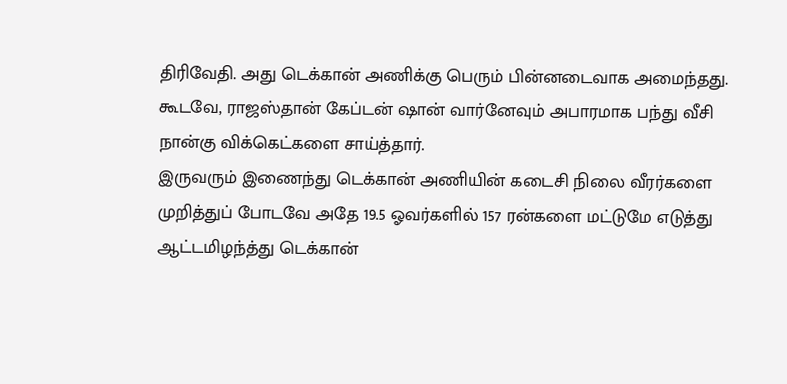திரிவேதி. அது டெக்கான் அணிக்கு பெரும் பின்னடைவாக அமைந்தது. கூடவே, ராஜஸ்தான் கேப்டன் ஷான் வார்னேவும் அபாரமாக பந்து வீசி நான்கு விக்கெட்களை சாய்த்தார்.
இருவரும் இணைந்து டெக்கான் அணியின் கடைசி நிலை வீரர்களை முறித்துப் போடவே அதே 19.5 ஓவர்களில் 157 ரன்களை மட்டுமே எடுத்து ஆட்டமிழந்த்து டெக்கான்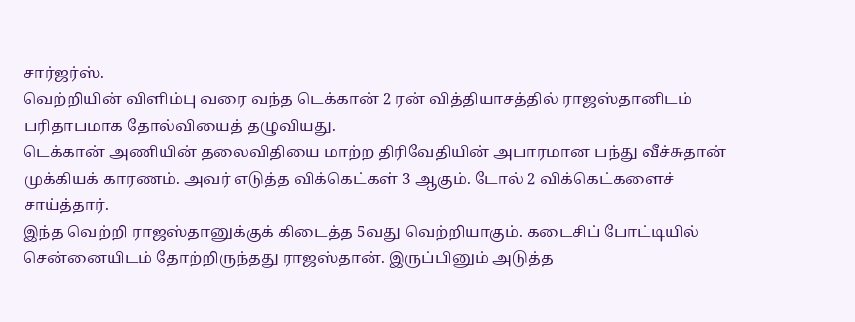சார்ஜர்ஸ்.
வெற்றியின் விளிம்பு வரை வந்த டெக்கான் 2 ரன் வித்தியாசத்தில் ராஜஸ்தானிடம் பரிதாபமாக தோல்வியைத் தழுவியது.
டெக்கான் அணியின் தலைவிதியை மாற்ற திரிவேதியின் அபாரமான பந்து வீச்சுதான் முக்கியக் காரணம். அவர் எடுத்த விக்கெட்கள் 3 ஆகும். டோல் 2 விக்கெட்களைச் சாய்த்தார்.
இந்த வெற்றி ராஜஸ்தானுக்குக் கிடைத்த 5வது வெற்றியாகும். கடைசிப் போட்டியில் சென்னையிடம் தோற்றிருந்தது ராஜஸ்தான். இருப்பினும் அடுத்த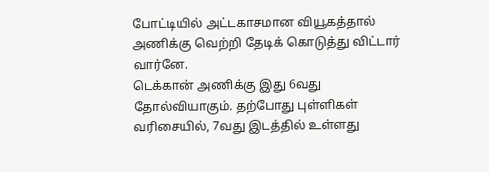போட்டியில் அட்டகாசமான வியூகத்தால் அணிக்கு வெற்றி தேடிக் கொடுத்து விட்டார் வார்னே.
டெக்கான் அணிக்கு இது 6வது தோல்வியாகும். தற்போது புள்ளிகள் வரிசையில், 7வது இடத்தில் உள்ளது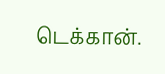டெக்கான்.